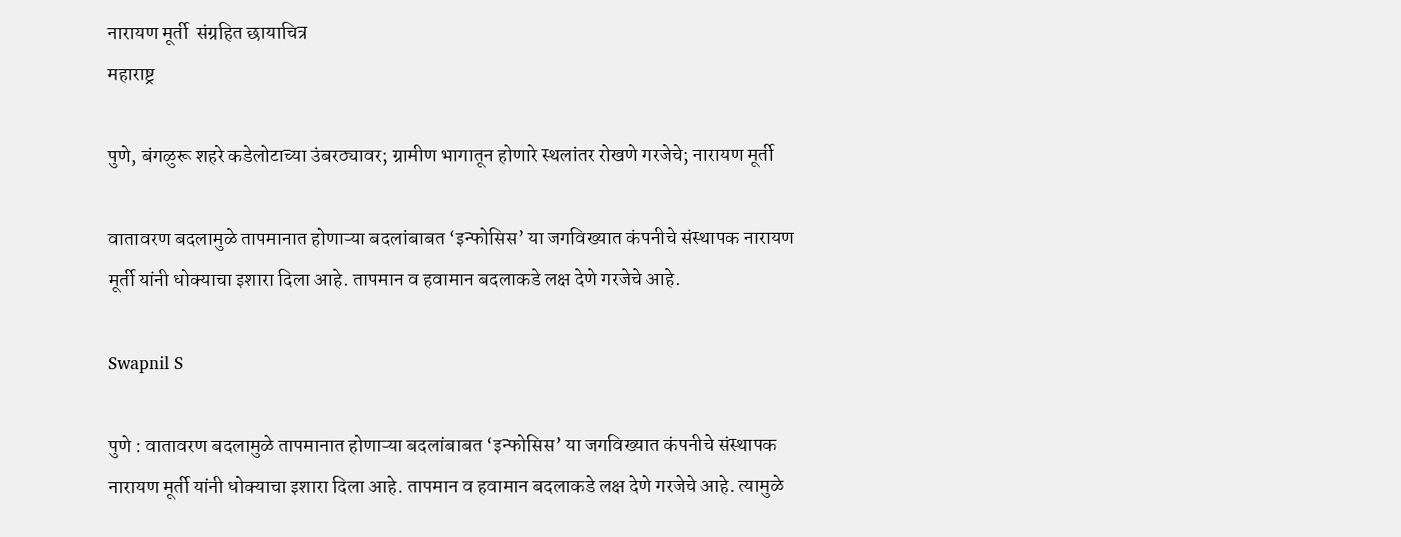नारायण मूर्ती  संग्रहित छायाचित्र
महाराष्ट्र

पुणे, बंगळुरू शहरे कडेलोटाच्या उंबरठ्यावर; ग्रामीण भागातून होणारे स्थलांतर रोखणे गरजेचे; नारायण मूर्ती

वातावरण बदलामुळे तापमानात होणाऱ्या बदलांबाबत ‘इन्फोसिस’ या जगविख्यात कंपनीचे संस्थापक नारायण मूर्ती यांनी धोक्याचा इशारा दिला आहे. तापमान व हवामान बदलाकडे लक्ष देणे गरजेचे आहे.

Swapnil S

पुणे : वातावरण बदलामुळे तापमानात होणाऱ्या बदलांबाबत ‘इन्फोसिस’ या जगविख्यात कंपनीचे संस्थापक नारायण मूर्ती यांनी धोक्याचा इशारा दिला आहे. तापमान व हवामान बदलाकडे लक्ष देणे गरजेचे आहे. त्यामुळे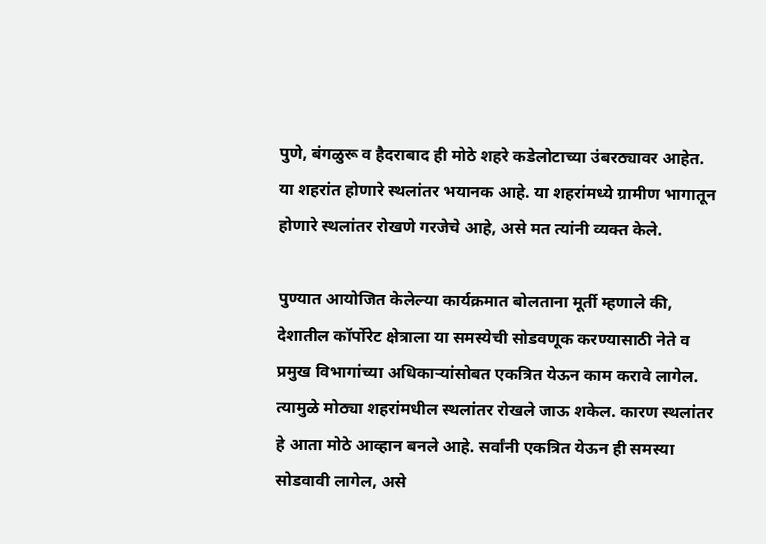पुणे, बंगळुरू व हैदराबाद ही मोठे शहरे कडेलोटाच्या उंबरठ्यावर आहेत. या शहरांत होणारे स्थलांतर भयानक आहे. या शहरांमध्ये ग्रामीण भागातून होणारे स्थलांतर रोखणे गरजेचे आहे, असे मत त्यांनी व्यक्त केले.

पुण्यात आयोजित केलेल्या कार्यक्रमात बोलताना मूर्ती म्हणाले की, देशातील कॉर्पोरेट क्षेत्राला या समस्येची सोडवणूक करण्यासाठी नेते व प्रमुख विभागांच्या अधिकाऱ्यांसोबत एकत्रित येऊन काम करावे लागेल. त्यामुळे मोठ्या शहरांमधील स्थलांतर रोखले जाऊ शकेल. कारण स्थलांतर हे आता मोठे आव्हान बनले आहे. सर्वांनी एकत्रित येऊन ही समस्या सोडवावी लागेल, असे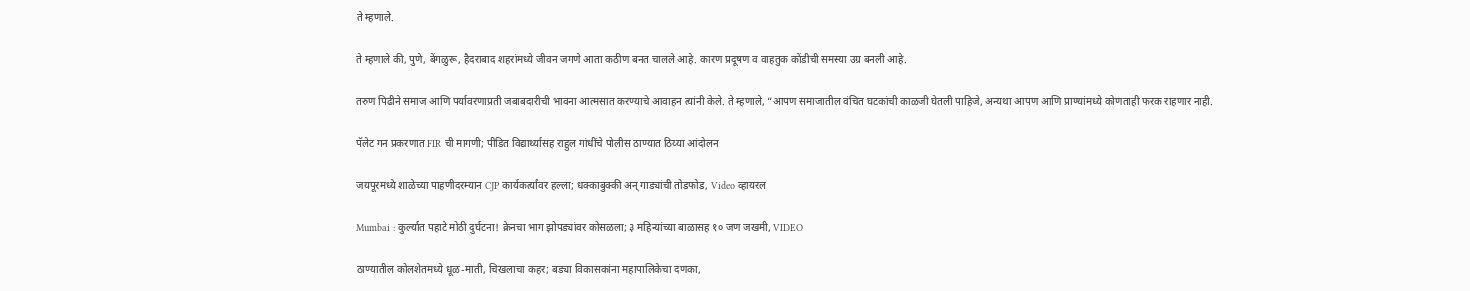ते म्हणाले.

ते म्हणाले की, पुणे, बेंगळुरू, हैदराबाद शहरांमध्ये जीवन जगणे आता कठीण बनत चालले आहे. कारण प्रदूषण व वाहतुक कोंडीची समस्या उग्र बनली आहे.

तरुण पिढीने समाज आणि पर्यावरणाप्रती जबाबदारीची भावना आत्मसात करण्याचे आवाहन त्यांनी केले. ते म्हणाले, “आपण समाजातील वंचित घटकांची काळजी घेतली पाहिजे, अन्यथा आपण आणि प्राण्यांमध्ये कोणताही फरक राहणार नाही.

पॅलेट गन प्रकरणात FIR ची मागणी; पीडित विद्यार्थ्यासह राहुल गांधींचे पोलीस ठाण्यात ठिय्या आंदोलन

जयपूरमध्ये शाळेच्या पाहणीदरम्यान CJP कार्यकर्त्यांवर हल्ला; धक्काबुक्की अन् गाड्यांची तोडफोड, Video व्हायरल

Mumbai : कुर्ल्यात पहाटे मोठी दुर्घटना! क्रेनचा भाग झोपड्यांवर कोसळला; ३ महिन्यांच्या बाळासह १० जण जखमी, VIDEO

ठाण्यातील कोलशेतमध्ये धूळ-माती, चिखलाचा कहर; बड्या विकासकांना महापालिकेचा दणका,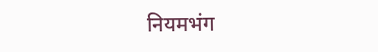नियमभंग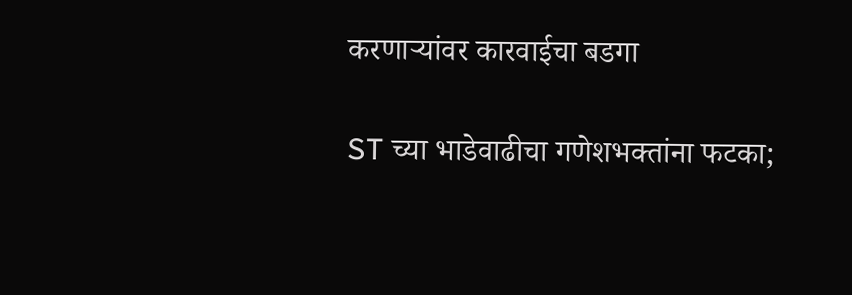करणाऱ्यांवर कारवाईचा बडगा

ST च्या भाडेवाढीचा गणेशभक्तांना फटका;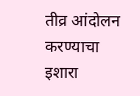तीव्र आंदोलन करण्याचा इशारा